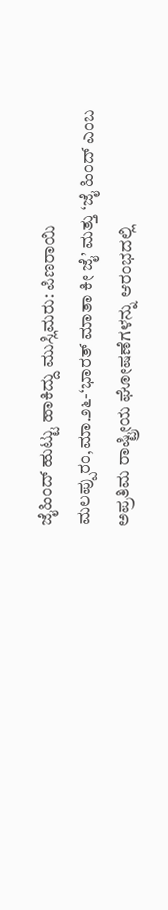ಜೈಹಿಂದ್ ಹುಟ್ಟು ಹಾಕಿದ್ದು ಮುಸ್ಲಿಮರು: ಪಿಣರಾಯಿ
ಮಲಪ್ಪುರಂ,ಮಾ.೨೬-‘ಭಾರತ್ ಮಾತಾ ಕೀ ಜೈ’ ಮತ್ತು ‘ಜೈ ಹಿಂದ್ ಎಂಬ ಅಪ್ರತಿಮ ರಾಷ್ಟ್ರೀಯ ಘೋಷಣೆಗಳನ್ನು ಆರಂಭದಲ್ಲಿ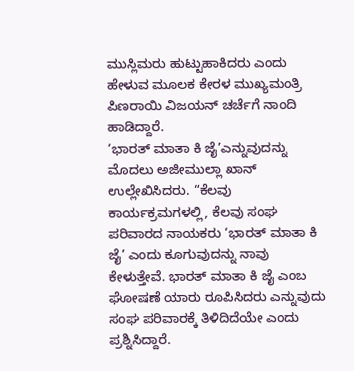ಮುಸ್ಲಿಮರು ಹುಟ್ಟುಹಾಕಿದರು ಎಂದು ಹೇಳುವ ಮೂಲಕ ಕೇರಳ ಮುಖ್ಯಮಂತ್ರಿ ಪಿಣರಾಯಿ ವಿಜಯನ್ ಚರ್ಚೆಗೆ ನಾಂದಿ ಹಾಡಿದ್ದಾರೆ.
‘ಭಾರತ್ ಮಾತಾ ಕಿ ಜೈ’ಎನ್ನುವುದನ್ನು ಮೊದಲು ಅಜೀಮುಲ್ಲಾ ಖಾನ್ ಉಲ್ಲೇಖಿಸಿದರು. “ಕೆಲವು ಕಾರ್ಯಕ್ರಮಗಳಲ್ಲಿ, ಕೆಲವು ಸಂಘ ಪರಿವಾರದ ನಾಯಕರು ‘ಭಾರತ್ ಮಾತಾ ಕಿ ಜೈ’ ಎಂದು ಕೂಗುವುದನ್ನು ನಾವು ಕೇಳುತ್ತೇವೆ. ಭಾರತ್ ಮಾತಾ ಕಿ ಜೈ ಎಂಬ ಘೋಷಣೆ ಯಾರು ರೂಪಿಸಿದರು ಎನ್ನುವುದು ಸಂಘ ಪರಿವಾರಕ್ಕೆ ತಿಳಿದಿದೆಯೇ ಎಂದು ಪ್ರಶ್ನಿಸಿದ್ದಾರೆ.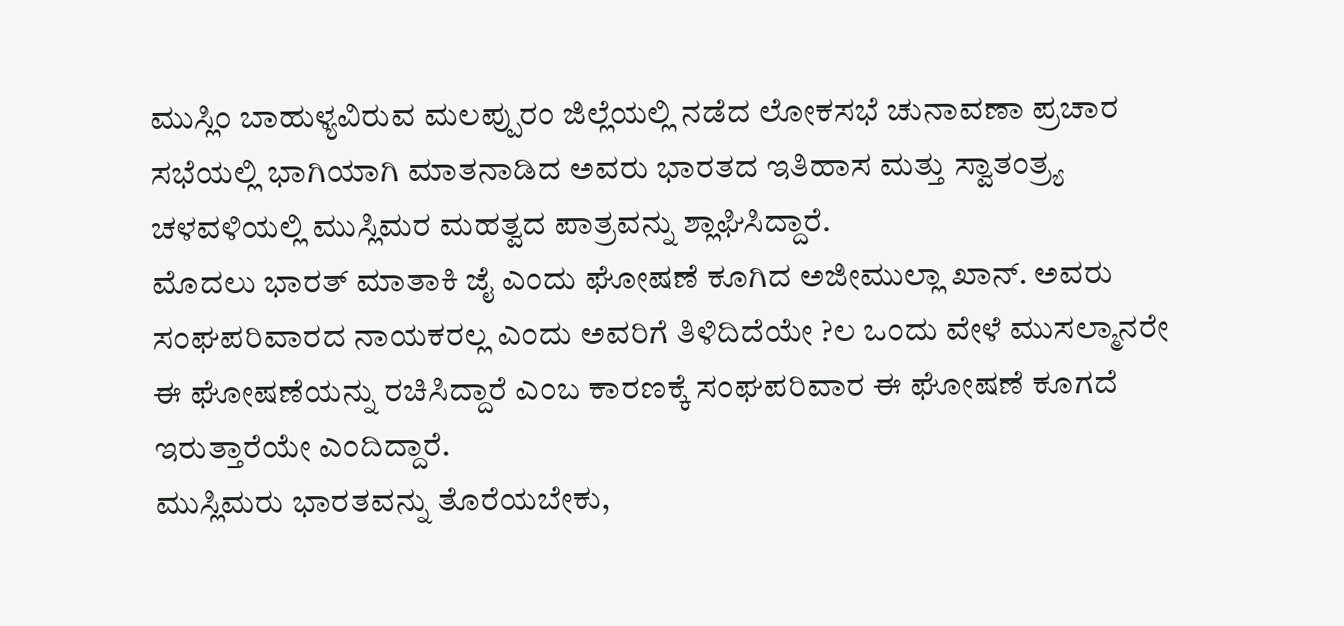ಮುಸ್ಲಿಂ ಬಾಹುಳ್ಯವಿರುವ ಮಲಪ್ಪುರಂ ಜಿಲ್ಲೆಯಲ್ಲಿ ನಡೆದ ಲೋಕಸಭೆ ಚುನಾವಣಾ ಪ್ರಚಾರ ಸಭೆಯಲ್ಲಿ ಭಾಗಿಯಾಗಿ ಮಾತನಾಡಿದ ಅವರು ಭಾರತದ ಇತಿಹಾಸ ಮತ್ತು ಸ್ವಾತಂತ್ರ್ಯ ಚಳವಳಿಯಲ್ಲಿ ಮುಸ್ಲಿಮರ ಮಹತ್ವದ ಪಾತ್ರವನ್ನು ಶ್ಲಾಘಿಸಿದ್ದಾರೆ.
ಮೊದಲು ಭಾರತ್ ಮಾತಾಕಿ ಜೈ ಎಂದು ಘೋಷಣೆ ಕೂಗಿದ ಅಜೀಮುಲ್ಲಾ ಖಾನ್. ಅವರು ಸಂಘಪರಿವಾರದ ನಾಯಕರಲ್ಲ ಎಂದು ಅವರಿಗೆ ತಿಳಿದಿದೆಯೇ ?ಲ ಒಂದು ವೇಳೆ ಮುಸಲ್ಮಾನರೇ ಈ ಘೋಷಣೆಯನ್ನು ರಚಿಸಿದ್ದಾರೆ ಎಂಬ ಕಾರಣಕ್ಕೆ ಸಂಘಪರಿವಾರ ಈ ಘೋಷಣೆ ಕೂಗದೆ ಇರುತ್ತಾರೆಯೇ ಎಂದಿದ್ದಾರೆ.
ಮುಸ್ಲಿಮರು ಭಾರತವನ್ನು ತೊರೆಯಬೇಕು,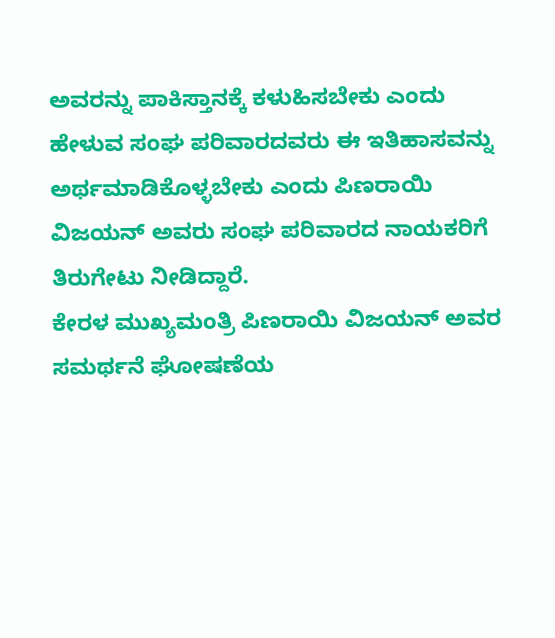ಅವರನ್ನು ಪಾಕಿಸ್ತಾನಕ್ಕೆ ಕಳುಹಿಸಬೇಕು ಎಂದು ಹೇಳುವ ಸಂಘ ಪರಿವಾರದವರು ಈ ಇತಿಹಾಸವನ್ನು ಅರ್ಥಮಾಡಿಕೊಳ್ಳಬೇಕು ಎಂದು ಪಿಣರಾಯಿ ವಿಜಯನ್ ಅವರು ಸಂಘ ಪರಿವಾರದ ನಾಯಕರಿಗೆ ತಿರುಗೇಟು ನೀಡಿದ್ದಾರೆ.
ಕೇರಳ ಮುಖ್ಯಮಂತ್ರಿ ಪಿಣರಾಯಿ ವಿಜಯನ್ ಅವರ ಸಮರ್ಥನೆ ಘೋಷಣೆಯ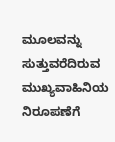ಮೂಲವನ್ನು ಸುತ್ತುವರೆದಿರುವ ಮುಖ್ಯವಾಹಿನಿಯ ನಿರೂಪಣೆಗೆ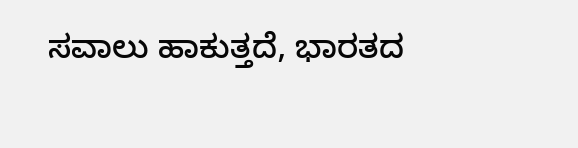ಸವಾಲು ಹಾಕುತ್ತದೆ, ಭಾರತದ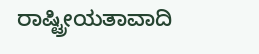ರಾಷ್ಟ್ರೀಯತಾವಾದಿ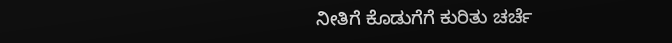ನೀತಿಗೆ ಕೊಡುಗೆಗೆ ಕುರಿತು ಚರ್ಚೆ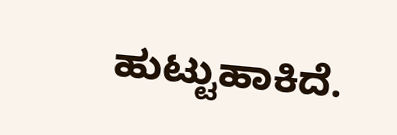ಹುಟ್ಟುಹಾಕಿದೆ.